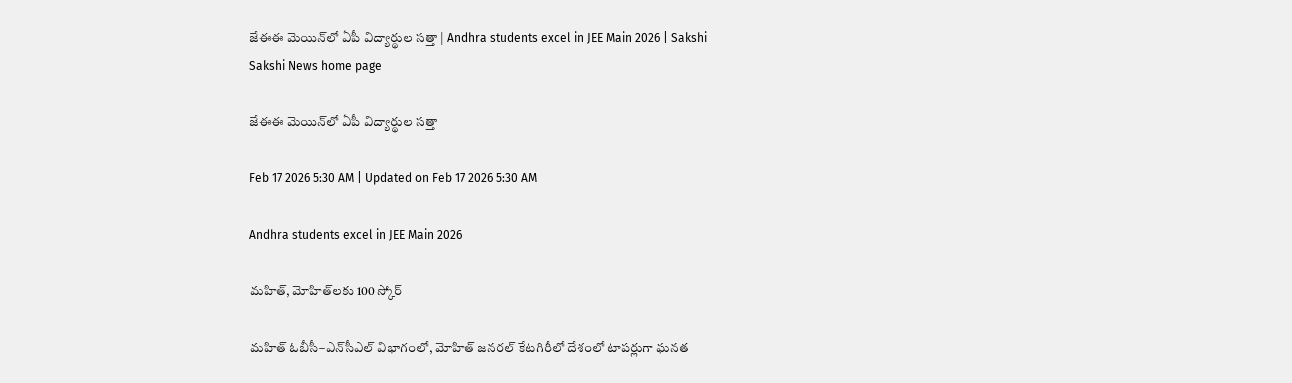జేఈఈ మెయిన్‌లో ఏపీ విద్యార్థుల సత్తా | Andhra students excel in JEE Main 2026 | Sakshi
Sakshi News home page

జేఈఈ మెయిన్‌లో ఏపీ విద్యార్థుల సత్తా

Feb 17 2026 5:30 AM | Updated on Feb 17 2026 5:30 AM

Andhra students excel in JEE Main 2026

మహిత్, మోహిత్‌లకు 100 స్కోర్‌

మహిత్‌ ఓబీసీ–ఎన్‌సీఎల్‌ విభాగంలో, మోహిత్‌ జనరల్‌ కేటగిరీలో దేశంలో టాపర్లుగా ఘనత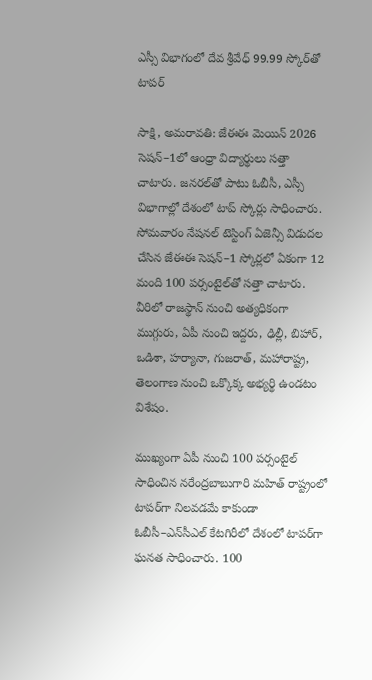ఎస్సీ విభాగంలో దేవ శ్రీవేధ్‌ 99.99 స్కోర్‌తో టాపర్‌

సాక్షి, అమరావతి: జేఈఈ మెయిన్‌ 2026 సెషన్‌–1లో ఆంధ్రా విద్యార్థులు సత్తా చాటారు. జనరల్‌తో పాటు ఓబీసీ, ఎస్సీ విభాగాల్లో దేశంలో టాప్‌ స్కోర్లు సాధించారు. సోమవారం నేషనల్‌ టెస్టింగ్‌ ఏజెన్సీ విడుదల చేసిన జేఈఈ సెషన్‌–1 స్కోర్లలో ఏకంగా 12 మంది 100 పర్సంటైల్‌తో సత్తా చాటారు. వీరిలో రాజస్థాన్‌ నుంచి అత్యధికంగా ముగ్గురు, ఏపీ నుంచి ఇద్దరు, ఢిల్లీ, బిహార్, ఒడిశా, హర్యానా, గుజరాత్, మహారాష్ట్ర, తెలంగాణ నుంచి ఒక్కొక్క అభ్యర్థి ఉండటం విశేషం.

ముఖ్యంగా ఏపీ నుంచి 100 పర్సంటైల్‌ సాధించిన నరేంద్రబాబుగారి మహిత్‌ రాష్ట్రంలో టాపర్‌గా నిలవడమే కాకుండా ఓబీసీ–ఎన్‌సీఎల్‌ కేటగిరీలో దేశంలో టాపర్‌గా ఘనత సాధించారు. 100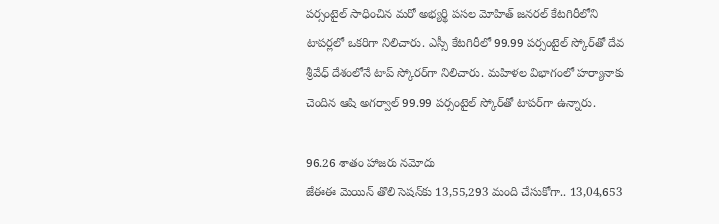పర్సంటైల్‌ సాధించిన మరో అభ్యర్థి పసల మోహిత్‌ జనరల్‌ కేటగిరీలోని టాపర్లలో ఒకరిగా నిలిచారు. ఎస్సీ కేటగిరీలో 99.99 పర్సంటైల్‌ స్కోర్‌తో దేవ శ్రీవేధ్‌ దేశంలోనే టాప్‌ స్కోరర్‌గా నిలిచారు. మహిళల విభాగంలో హర్యానాకు చెందిన ఆషి అగర్వాల్‌ 99.99 పర్సంటైల్‌ స్కోర్‌తో టాపర్‌గా ఉన్నారు.

96.26 శాతం హాజరు నమోదు
జేఈఈ మెయిన్‌ తొలి సెషన్‌కు 13,55,293 మంది చేసుకోగా.. 13,04,653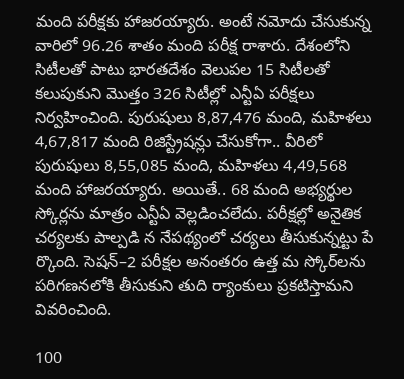మంది పరీక్షకు హాజరయ్యారు. అంటే నమోదు చేసుకున్న వారిలో 96.26 శాతం మంది పరీక్ష రాశారు. దేశంలోని సిటీలతో పాటు భారతదేశం వెలుపల 15 సిటీలతో కలుపుకుని మొత్తం 326 సిటీల్లో ఎన్టీఏ పరీక్షలు నిర్వహించింది. పురుషులు 8,87,476 మంది, మహిళలు 4,67,817 మంది రిజిస్ట్రేషన్లు చేసుకోగా.. వీరిలో పురుషులు 8,55,085 మంది, మహిళలు 4,49,568 మంది హాజరయ్యారు. అయితే.. 68 మంది అభ్యర్థుల స్కోర్లను మాత్రం ఎన్టీఏ వెల్లడించలేదు. పరీక్షల్లో అనైతిక చర్యలకు పాల్పడి న నేపథ్యంలో చర్యలు తీసుకున్నట్టు పే ర్కొంది. సెషన్‌–2 పరీక్షల అనంతరం ఉత్త మ స్కోర్‌లను పరిగణనలోకి తీసుకుని తుది ర్యాంకులు ప్రకటిస్తామని వివరించింది.

100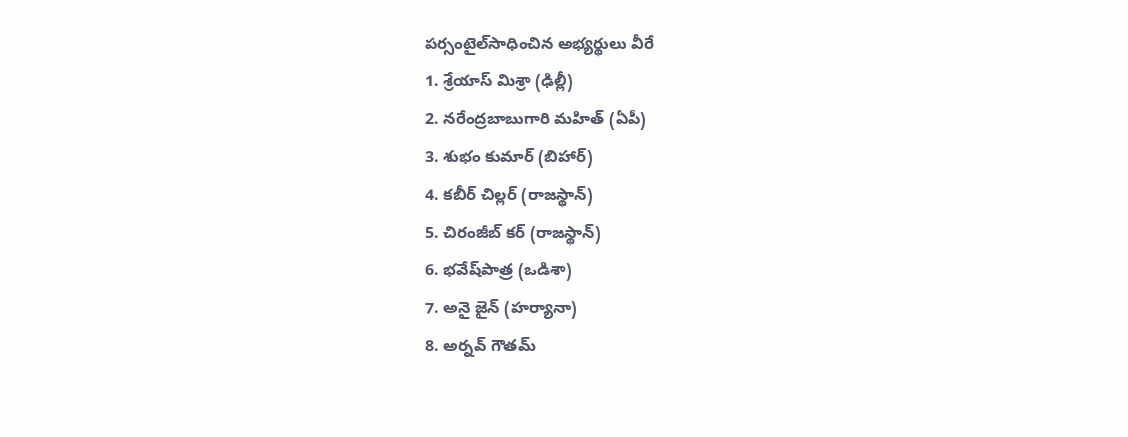పర్సంటైల్‌సాధించిన అభ్యర్థులు వీరే
1. శ్రేయాస్‌ మిశ్రా (ఢిల్లీ)
2. నరేంద్రబాబుగారి మహిత్‌ (ఏపీ)
3. శుభం కుమార్‌ (బిహార్‌)
4. కబీర్‌ చిల్లర్‌ (రాజస్థాన్‌)
5. చిరంజీబ్‌ కర్‌ (రాజస్థాన్‌)
6. భవేష్‌పాత్ర (ఒడిశా)
7. అనై జైన్‌ (హర్యానా)
8. అర్నవ్‌ గౌతమ్‌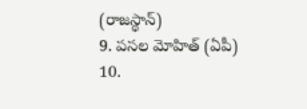(రాజస్థాన్‌)
9. పసల మోహిత్‌ (ఏపీ)
10.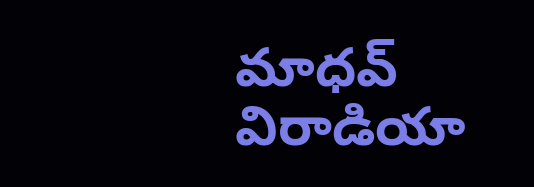మాధవ్‌ విరాడియా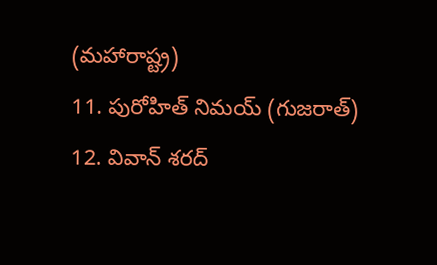(మహారాష్ట్ర)
11. పురోహిత్‌ నిమయ్‌ (గుజరాత్‌)
12. వివాన్‌ శరద్‌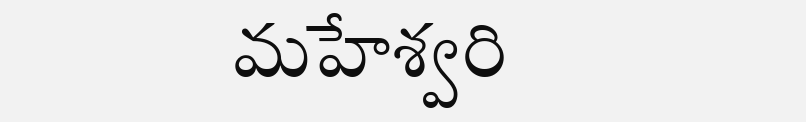మహేశ్వరి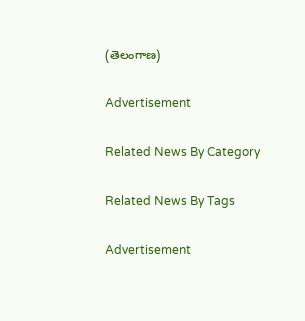(తెలంగాణ)

Advertisement

Related News By Category

Related News By Tags

Advertisement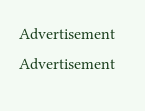Advertisement
Advertisement